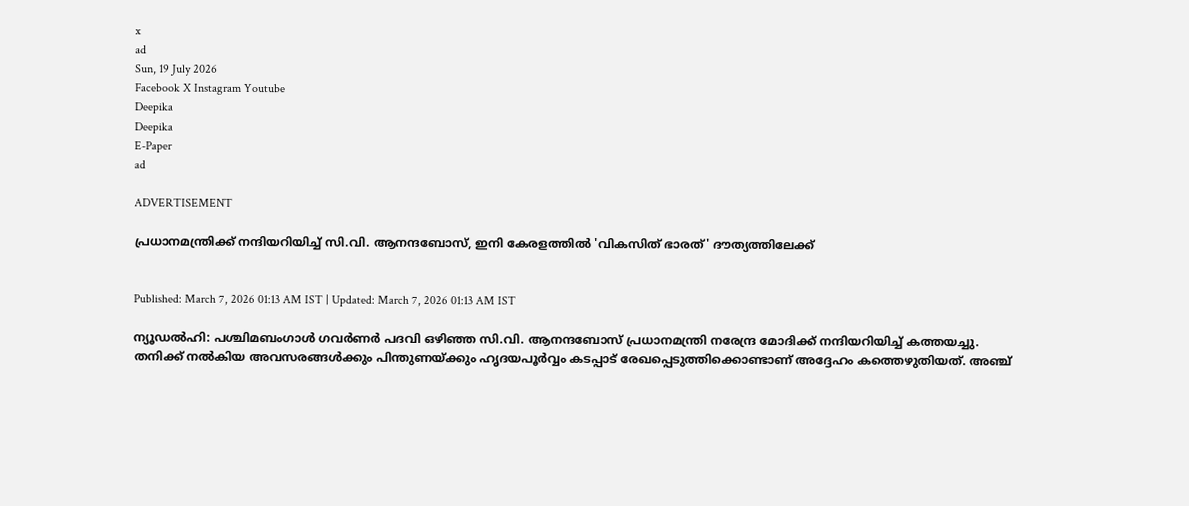x
ad
Sun, 19 July 2026
Facebook X Instagram Youtube
Deepika
Deepika
E-Paper
ad

ADVERTISEMENT

പ്രധാനമന്ത്രിക്ക് നന്ദിയറിയിച്ച് സി.വി. ആനന്ദബോസ്, ഇനി കേരളത്തിൽ 'വികസിത് ഭാരത്' ദൗത്യത്തിലേക്ക്


Published: March 7, 2026 01:13 AM IST | Updated: March 7, 2026 01:13 AM IST

ന്യൂഡൽഹി: പശ്ചിമബംഗാൾ ഗവർണർ പദവി ഒഴിഞ്ഞ സി.വി. ആനന്ദബോസ് പ്രധാനമന്ത്രി നരേന്ദ്ര മോദിക്ക് നന്ദിയറിയിച്ച് കത്തയച്ചു. തനിക്ക് നൽകിയ അവസരങ്ങൾക്കും പിന്തുണയ്ക്കും ഹൃദയപൂർവ്വം കടപ്പാട് രേഖപ്പെടുത്തിക്കൊണ്ടാണ് അദ്ദേഹം കത്തെഴുതിയത്. അഞ്ച്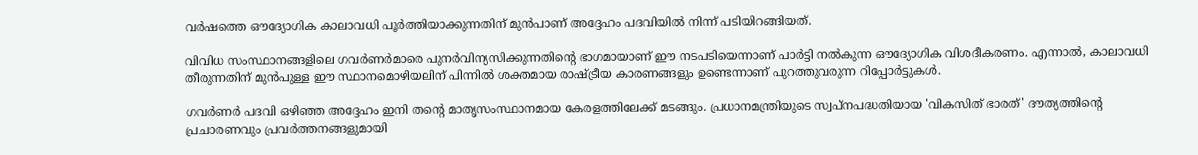വർഷത്തെ ഔദ്യോഗിക കാലാവധി പൂർത്തിയാക്കുന്നതിന് മുൻപാണ് അദ്ദേഹം പദവിയിൽ നിന്ന് പടിയിറങ്ങിയത്.

വിവിധ സംസ്ഥാനങ്ങളിലെ ഗവർണർമാരെ പുനർവിന്യസിക്കുന്നതിന്‍റെ ഭാഗമായാണ് ഈ നടപടിയെന്നാണ് പാർട്ടി നൽകുന്ന ഔദ്യോഗിക വിശദീകരണം. എന്നാൽ, കാലാവധി തീരുന്നതിന് മുൻപുള്ള ഈ സ്ഥാനമൊഴിയലിന് പിന്നിൽ ശക്തമായ രാഷ്ട്രീയ കാരണങ്ങളും ഉണ്ടെന്നാണ് പുറത്തുവരുന്ന റിപ്പോർട്ടുകൾ.

ഗവർണർ പദവി ഒഴിഞ്ഞ അദ്ദേഹം ഇനി തന്‍റെ മാതൃസംസ്ഥാനമായ കേരളത്തിലേക്ക് മടങ്ങും. പ്രധാനമന്ത്രിയുടെ സ്വപ്നപദ്ധതിയായ 'വികസിത് ഭാരത്' ദൗത്യത്തിന്‍റെ പ്രചാരണവും പ്രവർത്തനങ്ങളുമായി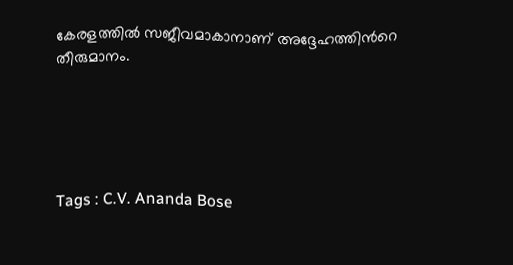കേരളത്തിൽ സജീവമാകാനാണ് അദ്ദേഹത്തിന്‍റെ തീരുമാനം.





Tags : C.V. Ananda Bose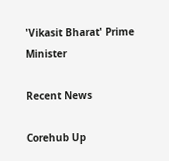'Vikasit Bharat' Prime Minister

Recent News

Corehub Up